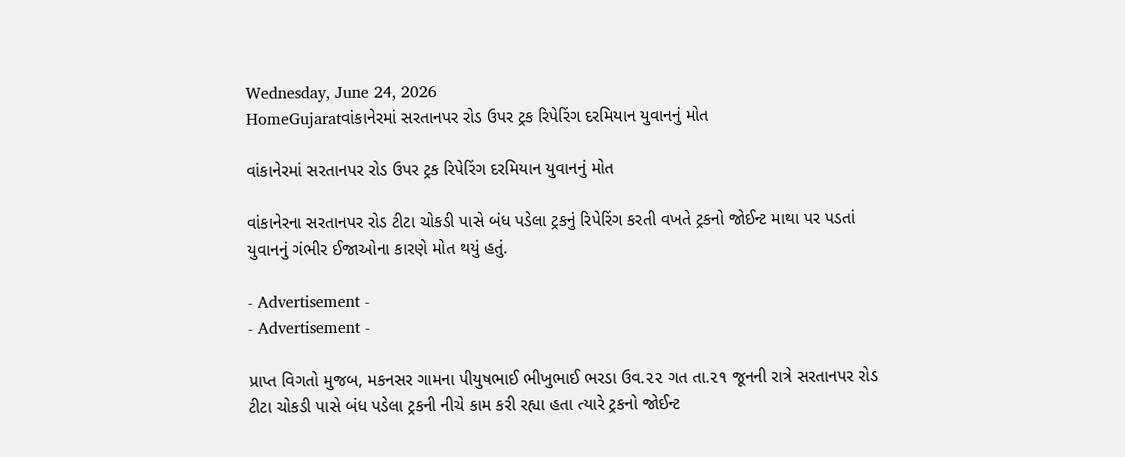Wednesday, June 24, 2026
HomeGujaratવાંકાનેરમાં સરતાનપર રોડ ઉપર ટ્રક રિપેરિંગ દરમિયાન યુવાનનું મોત

વાંકાનેરમાં સરતાનપર રોડ ઉપર ટ્રક રિપેરિંગ દરમિયાન યુવાનનું મોત

વાંકાનેરના સરતાનપર રોડ ટીટા ચોકડી પાસે બંધ પડેલા ટ્રકનું રિપેરિંગ કરતી વખતે ટ્રકનો જોઈન્ટ માથા પર પડતાં યુવાનનું ગંભીર ઈજાઓના કારણે મોત થયું હતું.

- Advertisement -
- Advertisement -

પ્રાપ્ત વિગતો મુજબ, મકનસર ગામના પીયુષભાઈ ભીખુભાઈ ભરડા ઉવ.૨૨ ગત તા.૨૧ જૂનની રાત્રે સરતાનપર રોડ ટીટા ચોકડી પાસે બંધ પડેલા ટ્રકની નીચે કામ કરી રહ્યા હતા ત્યારે ટ્રકનો જોઈન્ટ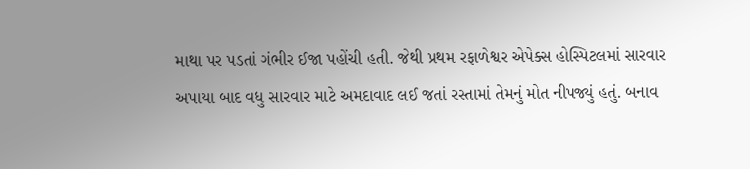માથા પર પડતાં ગંભીર ઈજા પહોંચી હતી. જેથી પ્રથમ રફાળેશ્વર એપેક્સ હોસ્પિટલમાં સારવાર અપાયા બાદ વધુ સારવાર માટે અમદાવાદ લઈ જતાં રસ્તામાં તેમનું મોત નીપજ્યું હતું. બનાવ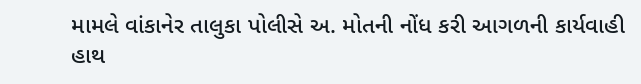મામલે વાંકાનેર તાલુકા પોલીસે અ. મોતની નોંધ કરી આગળની કાર્યવાહી હાથ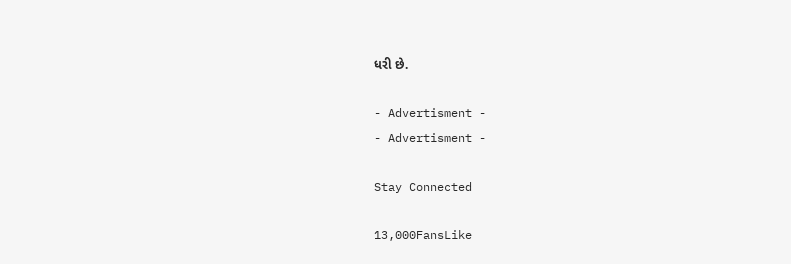ધરી છે.

- Advertisment -
- Advertisment -

Stay Connected

13,000FansLike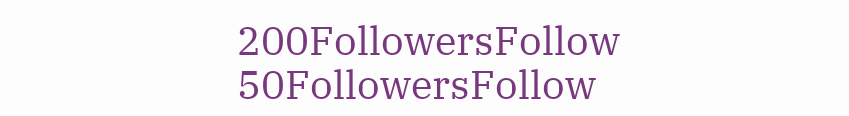200FollowersFollow
50FollowersFollow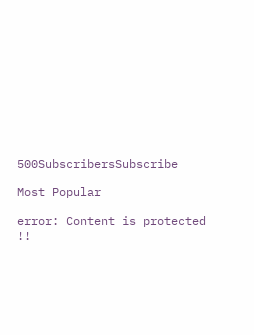500SubscribersSubscribe

Most Popular

error: Content is protected !!